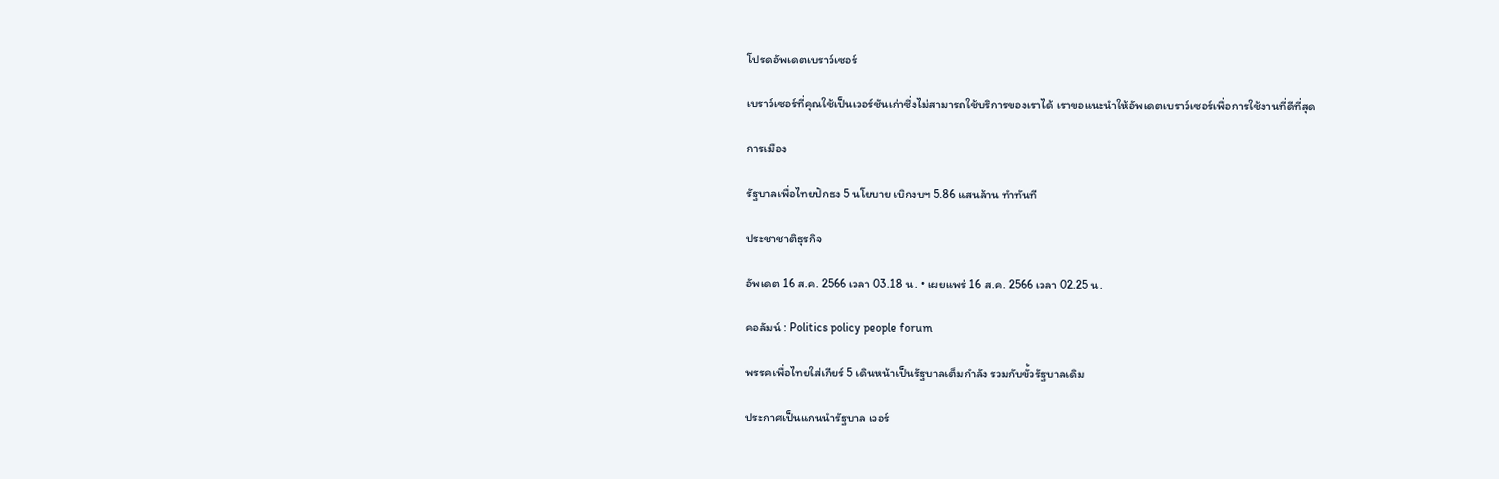โปรดอัพเดตเบราว์เซอร์

เบราว์เซอร์ที่คุณใช้เป็นเวอร์ชันเก่าซึ่งไม่สามารถใช้บริการของเราได้ เราขอแนะนำให้อัพเดตเบราว์เซอร์เพื่อการใช้งานที่ดีที่สุด

การเมือง

รัฐบาลเพื่อไทยปักธง 5 นโยบาย เบิกงบฯ 5.86 แสนล้าน ทำทันที

ประชาชาติธุรกิจ

อัพเดต 16 ส.ค. 2566 เวลา 03.18 น. • เผยแพร่ 16 ส.ค. 2566 เวลา 02.25 น.

คอลัมน์ : Politics policy people forum

พรรคเพื่อไทยใส่เกียร์ 5 เดินหน้าเป็นรัฐบาลเต็มกำลัง รวมกับขั้วรัฐบาลเดิม

ประกาศเป็นแกนนำรัฐบาล เวอร์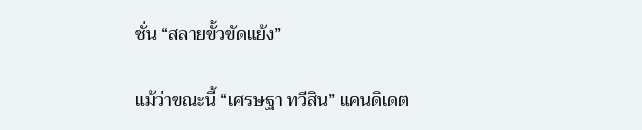ชั่น “สลายขั้วขัดแย้ง”

แม้ว่าขณะนี้ “เศรษฐา ทวีสิน” แคนดิเดต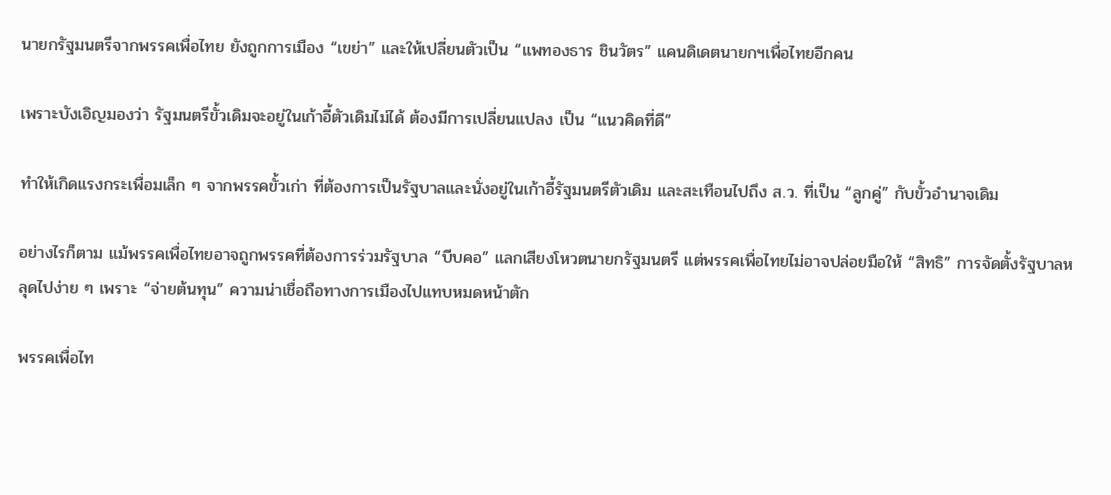นายกรัฐมนตรีจากพรรคเพื่อไทย ยังถูกการเมือง “เขย่า” และให้เปลี่ยนตัวเป็น “แพทองธาร ชินวัตร” แคนดิเดตนายกฯเพื่อไทยอีกคน

เพราะบังเอิญมองว่า รัฐมนตรีขั้วเดิมจะอยู่ในเก้าอี้ตัวเดิมไม่ได้ ต้องมีการเปลี่ยนแปลง เป็น “แนวคิดที่ดี”

ทำให้เกิดแรงกระเพื่อมเล็ก ๆ จากพรรคขั้วเก่า ที่ต้องการเป็นรัฐบาลและนั่งอยู่ในเก้าอี้รัฐมนตรีตัวเดิม และสะเทือนไปถึง ส.ว. ที่เป็น “ลูกคู่” กับขั้วอำนาจเดิม

อย่างไรก็ตาม แม้พรรคเพื่อไทยอาจถูกพรรคที่ต้องการร่วมรัฐบาล “บีบคอ” แลกเสียงโหวตนายกรัฐมนตรี แต่พรรคเพื่อไทยไม่อาจปล่อยมือให้ “สิทธิ” การจัดตั้งรัฐบาลหลุดไปง่าย ๆ เพราะ “จ่ายต้นทุน” ความน่าเชื่อถือทางการเมืองไปแทบหมดหน้าตัก

พรรคเพื่อไท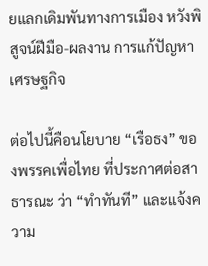ยแลกเดิมพันทางการเมือง หวังพิสูจน์ฝีมือ-ผลงาน การแก้ปัญหาเศรษฐกิจ

ต่อไปนี้คือนโยบาย “เรือธง” ของพรรคเพื่อไทย ที่ประกาศต่อสาธารณะ ว่า “ทำทันที” และแจ้งความ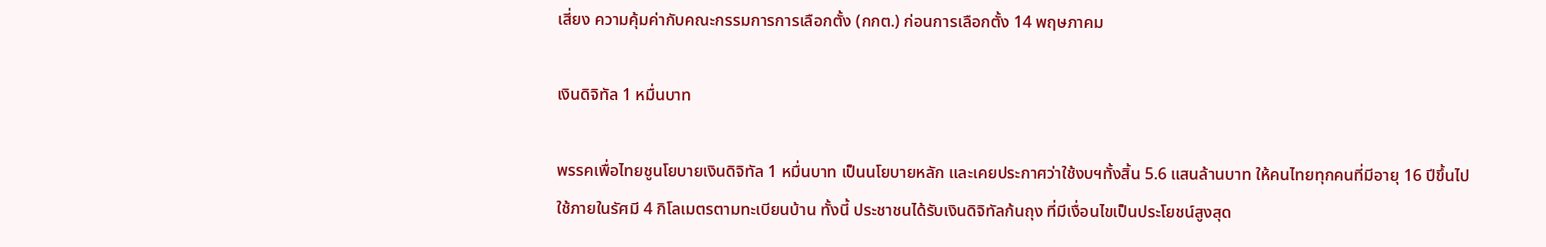เสี่ยง ความคุ้มค่ากับคณะกรรมการการเลือกตั้ง (กกต.) ก่อนการเลือกตั้ง 14 พฤษภาคม

เงินดิจิทัล 1 หมื่นบาท

พรรคเพื่อไทยชูนโยบายเงินดิจิทัล 1 หมื่นบาท เป็นนโยบายหลัก และเคยประกาศว่าใช้งบฯทั้งสิ้น 5.6 แสนล้านบาท ให้คนไทยทุกคนที่มีอายุ 16 ปีขึ้นไป ใช้ภายในรัศมี 4 กิโลเมตรตามทะเบียนบ้าน ทั้งนี้ ประชาชนได้รับเงินดิจิทัลก้นถุง ที่มีเงื่อนไขเป็นประโยชน์สูงสุด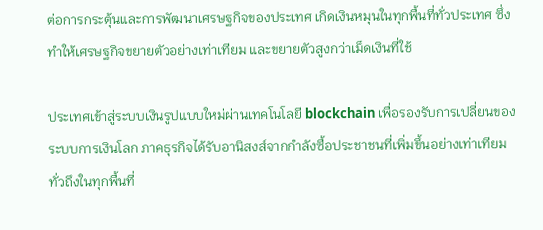ต่อการกระตุ้นและการพัฒนาเศรษฐกิจของประเทศ เกิดเงินหมุนในทุกพื้นที่ทั่วประเทศ ซึ่งทำให้เศรษฐกิจขยายตัวอย่างเท่าเทียม และขยายตัวสูงกว่าเม็ดเงินที่ใช้

ประเทศเข้าสู่ระบบเงินรูปแบบใหม่ผ่านเทคโนโลยี blockchain เพื่อรองรับการเปลี่ยนของระบบการเงินโลก ภาคธุรกิจได้รับอานิสงส์จากกำลังซื้อประชาชนที่เพิ่มขึ้นอย่างเท่าเทียม ทั่วถึงในทุกพื้นที่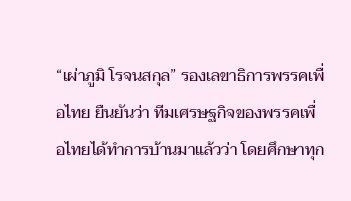“เผ่าภูมิ โรจนสกุล” รองเลขาธิการพรรคเพื่อไทย ยืนยันว่า ทีมเศรษฐกิจของพรรคเพื่อไทยได้ทำการบ้านมาแล้วว่า โดยศึกษาทุก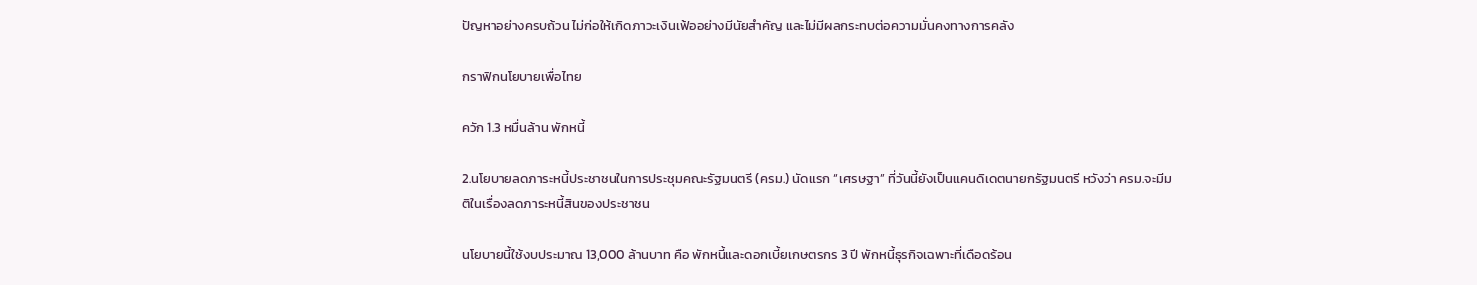ปัญหาอย่างครบถ้วน ไม่ก่อให้เกิดภาวะเงินเฟ้ออย่างมีนัยสำคัญ และไม่มีผลกระทบต่อความมั่นคงทางการคลัง

กราฟิกนโยบายเพื่อไทย

ควัก 1.3 หมื่นล้าน พักหนี้

2.นโยบายลดภาระหนี้ประชาชนในการประชุมคณะรัฐมนตรี (ครม.) นัดแรก “เศรษฐา” ที่วันนี้ยังเป็นแคนดิเดตนายกรัฐมนตรี หวังว่า ครม.จะมีมติในเรื่องลดภาระหนี้สินของประชาชน

นโยบายนี้ใช้งบประมาณ 13,000 ล้านบาท คือ พักหนี้และดอกเบี้ยเกษตรกร 3 ปี พักหนี้ธุรกิจเฉพาะที่เดือดร้อน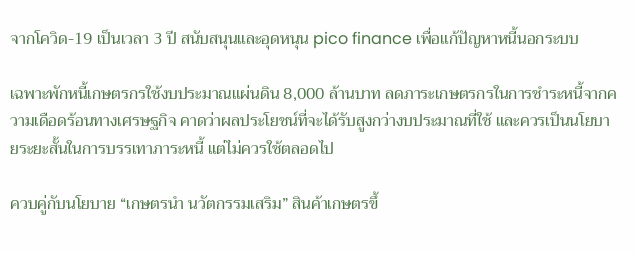จากโควิด-19 เป็นเวลา 3 ปี สนับสนุนและอุดหนุน pico finance เพื่อแก้ปัญหาหนี้นอกระบบ

เฉพาะพักหนี้เกษตรกรใช้งบประมาณแผ่นดิน 8,000 ล้านบาท ลดภาระเกษตรกรในการชำระหนี้จากความเดือดร้อนทางเศรษฐกิจ คาดว่าผลประโยชน์ที่จะได้รับสูงกว่างบประมาณที่ใช้ และควรเป็นนโยบายระยะสั้นในการบรรเทาภาระหนี้ แต่ไม่ควรใช้ตลอดไป

ควบคู่กับนโยบาย “เกษตรนำ นวัตกรรมเสริม” สินค้าเกษตรขึ้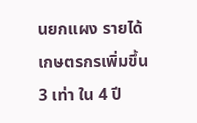นยกแผง รายได้เกษตรกรเพิ่มขึ้น 3 เท่า ใน 4 ปี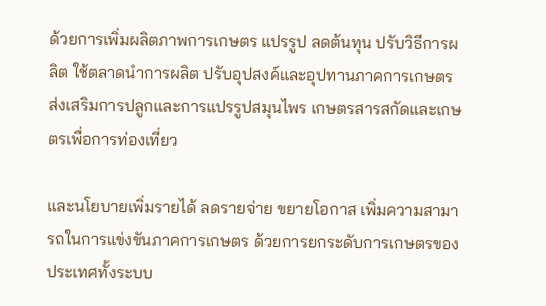ด้วยการเพิ่มผลิตภาพการเกษตร แปรรูป ลดต้นทุน ปรับวิธีการผลิต ใช้ตลาดนำการผลิต ปรับอุปสงค์และอุปทานภาคการเกษตร ส่งเสริมการปลูกและการแปรรูปสมุนไพร เกษตรสารสกัดและเกษตรเพื่อการท่องเที่ยว

และนโยบายเพิ่มรายได้ ลดรายจ่าย ขยายโอกาส เพิ่มความสามารถในการแข่งขันภาคการเกษตร ด้วยการยกระดับการเกษตรของประเทศทั้งระบบ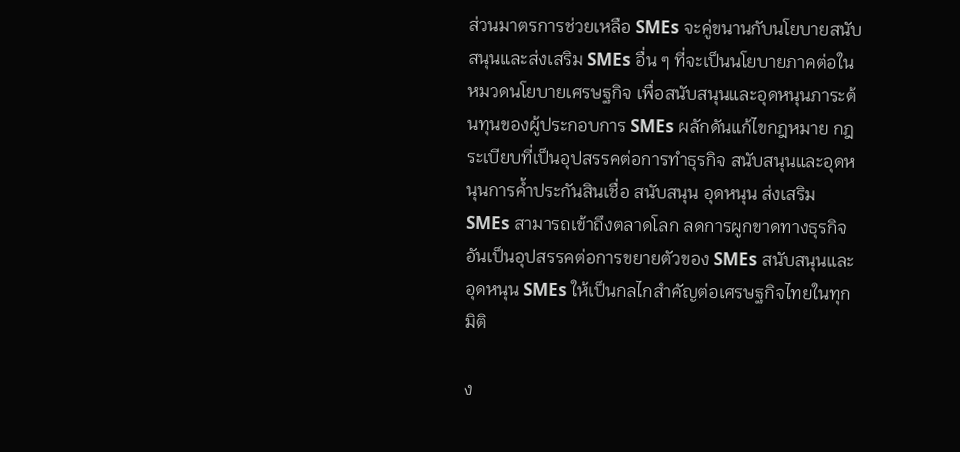ส่วนมาตรการช่วยเหลือ SMEs จะคู่ขนานกับนโยบายสนับสนุนและส่งเสริม SMEs อื่น ๆ ที่จะเป็นนโยบายภาคต่อในหมวดนโยบายเศรษฐกิจ เพื่อสนับสนุนและอุดหนุนภาระต้นทุนของผู้ประกอบการ SMEs ผลักดันแก้ไขกฎหมาย กฎระเบียบที่เป็นอุปสรรคต่อการทำธุรกิจ สนับสนุนและอุดหนุนการค้ำประกันสินเชื่อ สนับสนุน อุดหนุน ส่งเสริม SMEs สามารถเข้าถึงตลาดโลก ลดการผูกขาดทางธุรกิจอันเป็นอุปสรรคต่อการขยายตัวของ SMEs สนับสนุนและอุดหนุน SMEs ให้เป็นกลไกสำคัญต่อเศรษฐกิจไทยในทุกมิติ

ง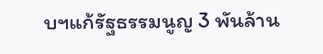บฯแก้รัฐธรรมนูญ 3 พันล้าน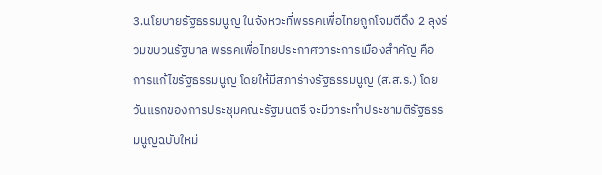3.นโยบายรัฐธรรมนูญ ในจังหวะที่พรรคเพื่อไทยถูกโจมตีดึง 2 ลุงร่วมขบวนรัฐบาล พรรคเพื่อไทยประกาศวาระการเมืองสำคัญ คือ การแก้ไขรัฐธรรมนูญ โดยให้มีสภาร่างรัฐธรรมนูญ (ส.ส.ร.) โดยวันแรกของการประชุมคณะรัฐมนตรี จะมีวาระทำประชามติรัฐธรรมนูญฉบับใหม่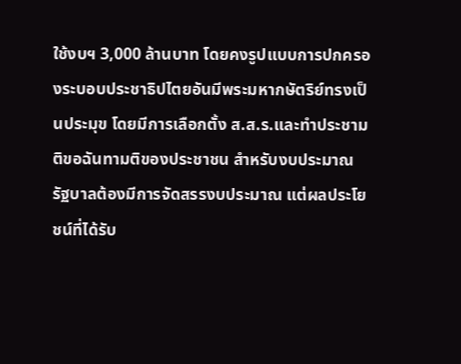ใช้งบฯ 3,000 ล้านบาท โดยคงรูปแบบการปกครองระบอบประชาธิปไตยอันมีพระมหากษัตริย์ทรงเป็นประมุข โดยมีการเลือกตั้ง ส.ส.ร.และทำประชามติขอฉันทามติของประชาชน สำหรับงบประมาณ รัฐบาลต้องมีการจัดสรรงบประมาณ แต่ผลประโยชน์ที่ได้รับ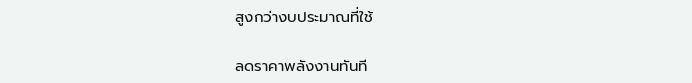สูงกว่างบประมาณที่ใช้

ลดราคาพลังงานทันที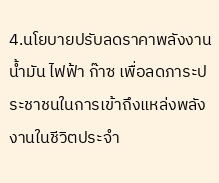4.นโยบายปรับลดราคาพลังงาน น้ำมัน ไฟฟ้า ก๊าซ เพื่อลดภาระประชาชนในการเข้าถึงแหล่งพลังงานในชีวิตประจำ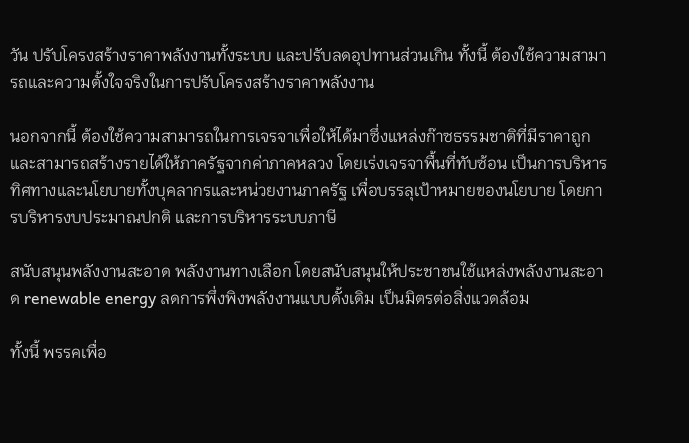วัน ปรับโครงสร้างราคาพลังงานทั้งระบบ และปรับลดอุปทานส่วนเกิน ทั้งนี้ ต้องใช้ความสามารถและความตั้งใจจริงในการปรับโครงสร้างราคาพลังงาน

นอกจากนี้ ต้องใช้ความสามารถในการเจรจาเพื่อให้ได้มาซึ่งแหล่งก๊าซธรรมชาติที่มีราคาถูก และสามารถสร้างรายได้ให้ภาครัฐจากค่าภาคหลวง โดยเร่งเจรจาพื้นที่ทับซ้อน เป็นการบริหารทิศทางและนโยบายทั้งบุคลากรและหน่วยงานภาครัฐ เพื่อบรรลุเป้าหมายของนโยบาย โดยการบริหารงบประมาณปกติ และการบริหารระบบภาษี

สนับสนุนพลังงานสะอาด พลังงานทางเลือก โดยสนับสนุนให้ประชาชนใช้แหล่งพลังงานสะอาด renewable energy ลดการพึ่งพิงพลังงานแบบดั้งเดิม เป็นมิตรต่อสิ่งแวดล้อม

ทั้งนี้ พรรคเพื่อ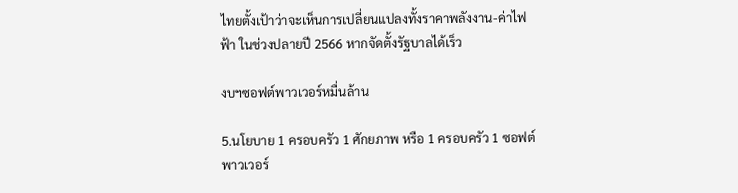ไทยตั้งเป้าว่าจะเห็นการเปลี่ยนแปลงทั้งราคาพลังงาน-ค่าไฟฟ้า ในช่วงปลายปี 2566 หากจัดตั้งรัฐบาลได้เร็ว

งบฯซอฟต์พาวเวอร์หมื่นล้าน

5.นโยบาย 1 ครอบครัว 1 ศักยภาพ หรือ 1 ครอบครัว 1 ซอฟต์พาวเวอร์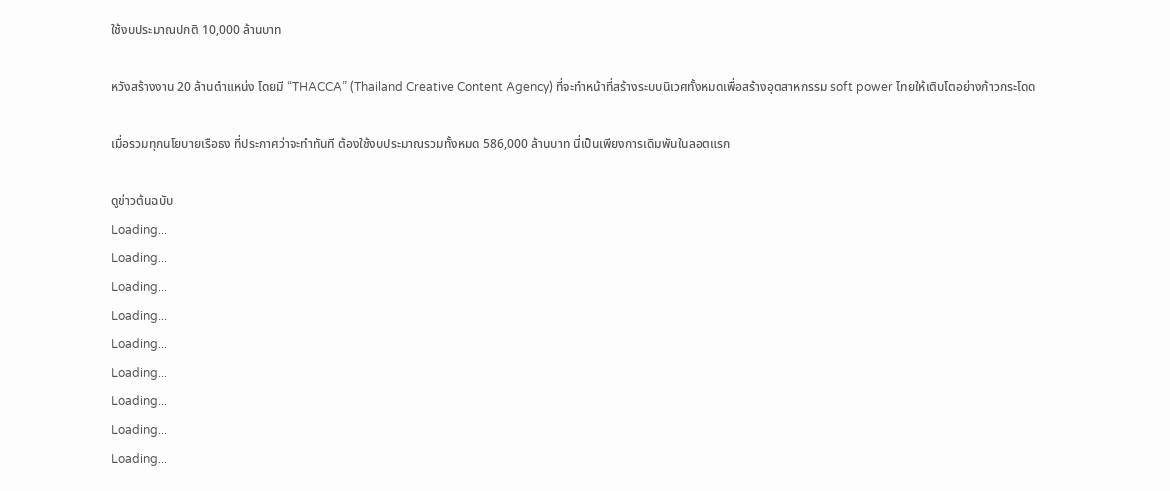ใช้งบประมาณปกติ 10,000 ล้านบาท

หวังสร้างงาน 20 ล้านตำแหน่ง โดยมี “THACCA” (Thailand Creative Content Agency) ที่จะทำหน้าที่สร้างระบบนิเวศทั้งหมดเพื่อสร้างอุตสาหกรรม soft power ไทยให้เติบโตอย่างก้าวกระโดด

เมื่อรวมทุกนโยบายเรือธง ที่ประกาศว่าจะทำทันที ต้องใช้งบประมาณรวมทั้งหมด 586,000 ล้านบาท นี่เป็นเพียงการเดิมพันในลอตแรก

ดูข่าวต้นฉบับ
Loading...
Loading...
Loading...
Loading...
Loading...
Loading...
Loading...
Loading...
Loading...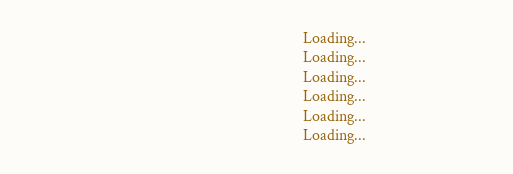Loading...
Loading...
Loading...
Loading...
Loading...
Loading...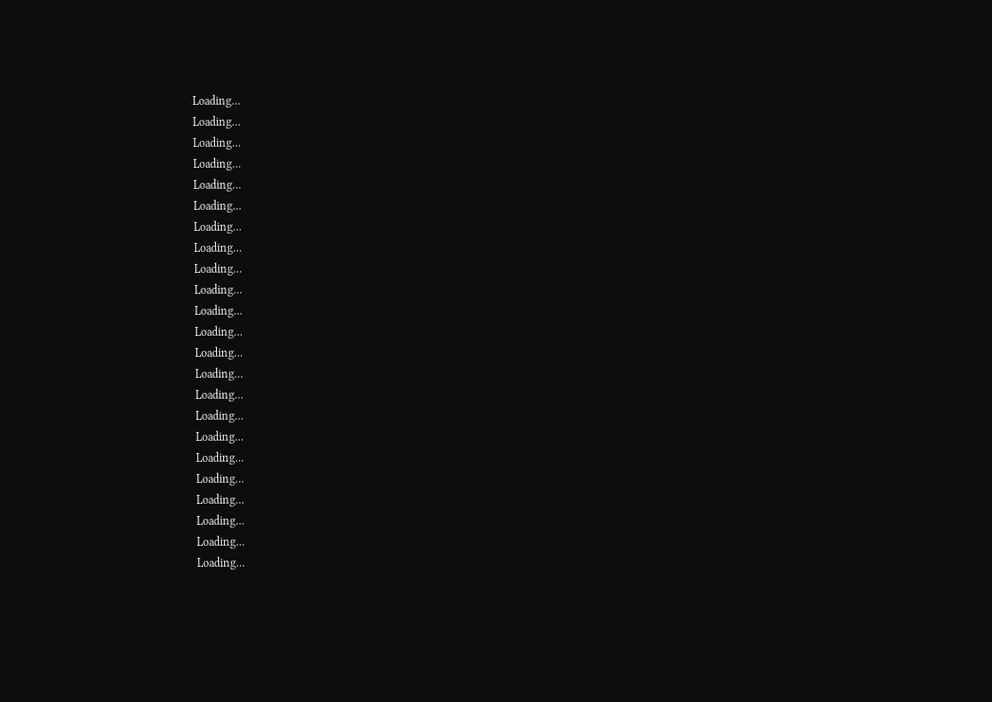Loading...
Loading...
Loading...
Loading...
Loading...
Loading...
Loading...
Loading...
Loading...
Loading...
Loading...
Loading...
Loading...
Loading...
Loading...
Loading...
Loading...
Loading...
Loading...
Loading...
Loading...
Loading...
Loading...